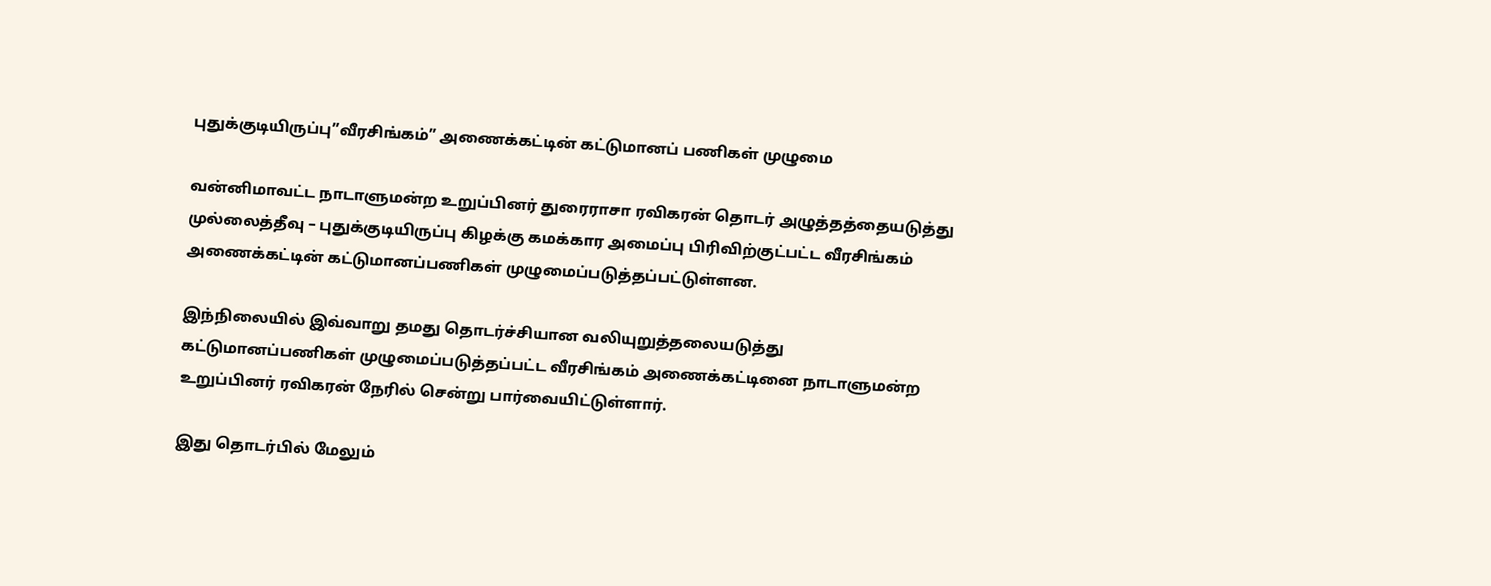புதுக்குடியிருப்பு”வீரசிங்கம்” அணைக்கட்டின் கட்டுமானப் பணிகள் முழுமை

வன்னிமாவட்ட நாடாளுமன்ற உறுப்பினர் துரைராசா ரவிகரன் தொடர் அழுத்தத்தையடுத்து முல்லைத்தீவு – புதுக்குடியிருப்பு கிழக்கு கமக்கார அமைப்பு பிரிவிற்குட்பட்ட வீரசிங்கம் அணைக்கட்டின் கட்டுமானப்பணிகள் முழுமைப்படுத்தப்பட்டுள்ளன.

இந்நிலையில் இவ்வாறு தமது தொடர்ச்சியான வலியுறுத்தலையடுத்து கட்டுமானப்பணிகள் முழுமைப்படுத்தப்பட்ட வீரசிங்கம் அணைக்கட்டினை நாடாளுமன்ற உறுப்பினர் ரவிகரன் நேரில் சென்று பார்வையிட்டுள்ளார்.

இது தொடர்பில் மேலும்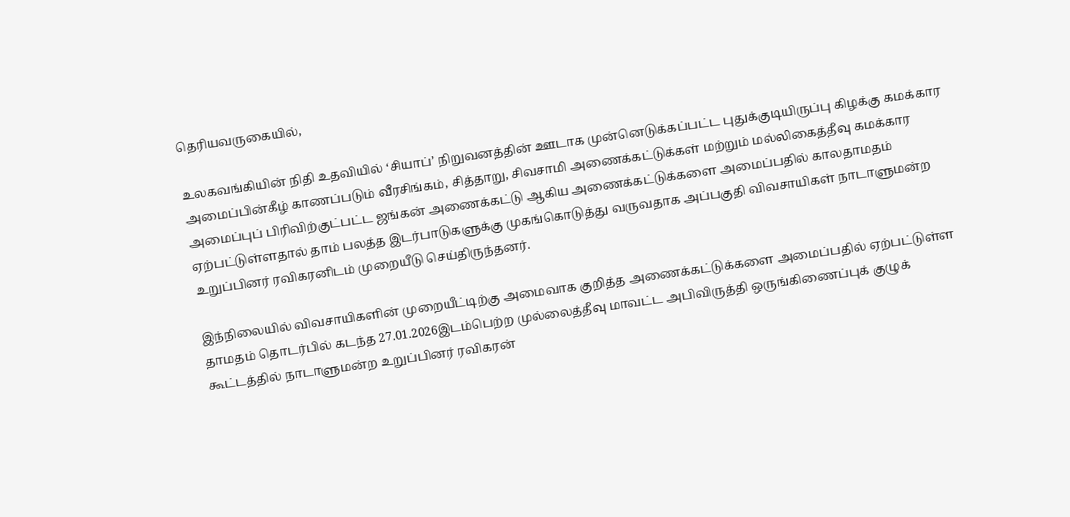தெரியவருகையில்,

உலகவங்கியின் நிதி உதவியில் ‘சியாப்’ நிறுவனத்தின் ஊடாக முன்னெடுக்கப்பட்ட புதுக்குடியிருப்பு கிழக்கு கமக்கார அமைப்பின்கீழ் காணப்படும் வீரசிங்கம், சித்தாறு, சிவசாமி அணைக்கட்டுக்கள் மற்றும் மல்லிகைத்தீவு கமக்கார அமைப்புப் பிரிவிற்குட்பட்ட ஜங்கன் அணைக்கட்டு ஆகிய அணைக்கட்டுக்களை அமைப்பதில் காலதாமதம் ஏற்பட்டுள்ளதால் தாம் பலத்த இடர்பாடுகளுக்கு முகங்கொடுத்து வருவதாக அப்பகுதி விவசாயிகள் நாடாளுமன்ற உறுப்பினர் ரவிகரனிடம் முறையீடு செய்திருந்தனர்.

இந்நிலையில் விவசாயிகளின் முறையீட்டிற்கு அமைவாக குறித்த அணைக்கட்டுக்களை அமைப்பதில் ஏற்பட்டுள்ள தாமதம் தொடர்பில் கடந்த 27.01.2026இடம்பெற்ற முல்லைத்தீவு மாவட்ட அபிவிருத்தி ஒருங்கிணைப்புக் குழுக் கூட்டத்தில் நாடாளுமன்ற உறுப்பினர் ரவிகரன்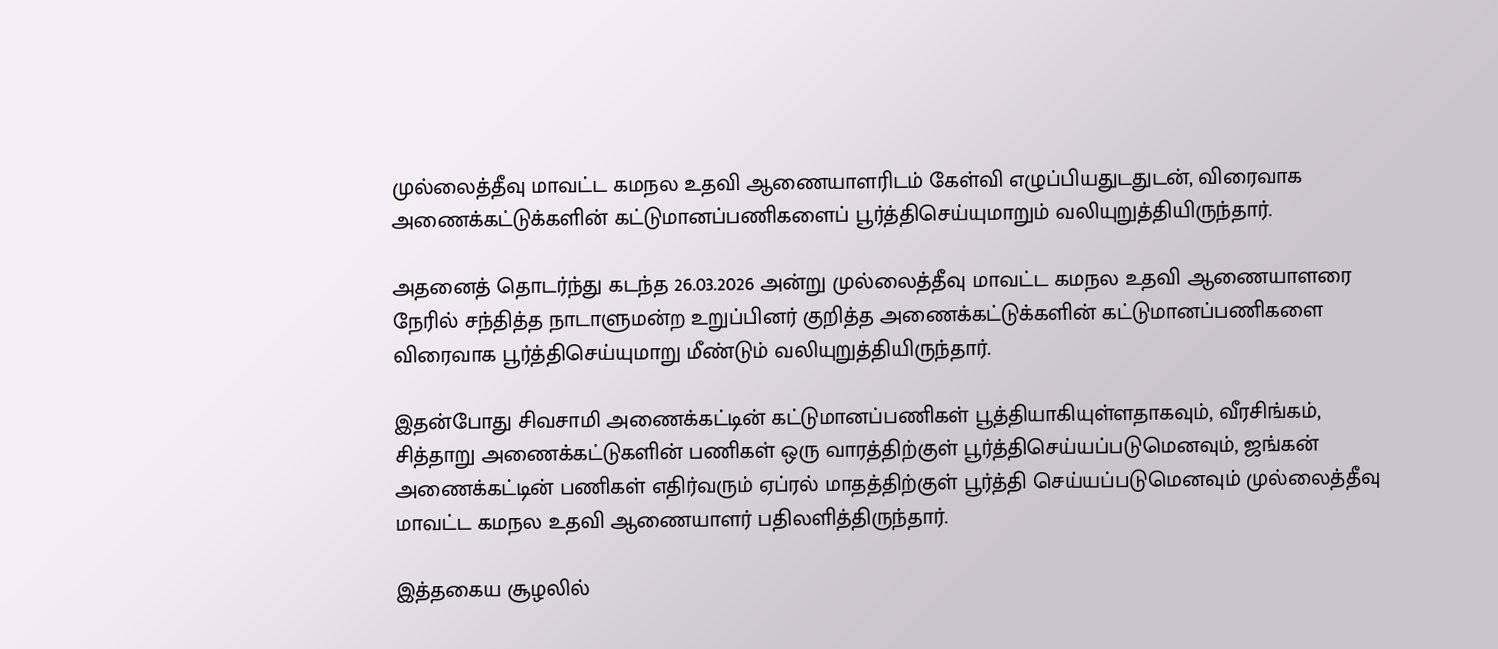முல்லைத்தீவு மாவட்ட கமநல உதவி ஆணையாளரிடம் கேள்வி எழுப்பியதுடதுடன், விரைவாக அணைக்கட்டுக்களின் கட்டுமானப்பணிகளைப் பூர்த்திசெய்யுமாறும் வலியுறுத்தியிருந்தார்.

அதனைத் தொடர்ந்து கடந்த 26.03.2026 அன்று முல்லைத்தீவு மாவட்ட கமநல உதவி ஆணையாளரை நேரில் சந்தித்த நாடாளுமன்ற உறுப்பினர் குறித்த அணைக்கட்டுக்களின் கட்டுமானப்பணிகளை விரைவாக பூர்த்திசெய்யுமாறு மீண்டும் வலியுறுத்தியிருந்தார்.

இதன்போது சிவசாமி அணைக்கட்டின் கட்டுமானப்பணிகள் பூத்தியாகியுள்ளதாகவும், வீரசிங்கம், சித்தாறு அணைக்கட்டுகளின் பணிகள் ஒரு வாரத்திற்குள் பூர்த்திசெய்யப்படுமெனவும், ஜங்கன் அணைக்கட்டின் பணிகள் எதிர்வரும் ஏப்ரல் மாதத்திற்குள் பூர்த்தி செய்யப்படுமெனவும் முல்லைத்தீவு மாவட்ட கமநல உதவி ஆணையாளர் பதிலளித்திருந்தார்.

இத்தகைய சூழலில்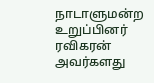நாடாளுமன்ற உறுப்பினர் ரவிகரன் அவர்களது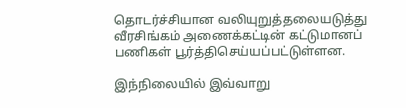தொடர்ச்சியான வலியுறுத்தலையடுத்து வீரசிங்கம் அணைக்கட்டின் கட்டுமானப் பணிகள் பூர்த்திசெய்யப்பட்டுள்ளன.

இந்நிலையில் இவ்வாறு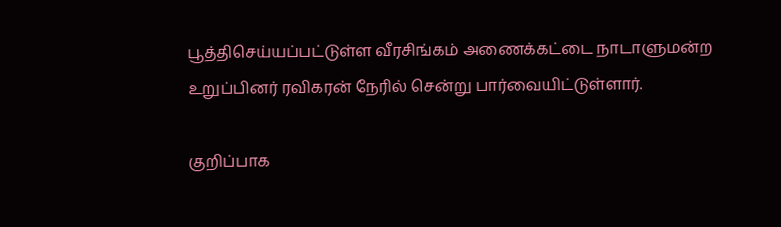பூத்திசெய்யப்பட்டுள்ள வீரசிங்கம் அணைக்கட்டை நாடாளுமன்ற உறுப்பினர் ரவிகரன் நேரில் சென்று பார்வையிட்டுள்ளார்.

குறிப்பாக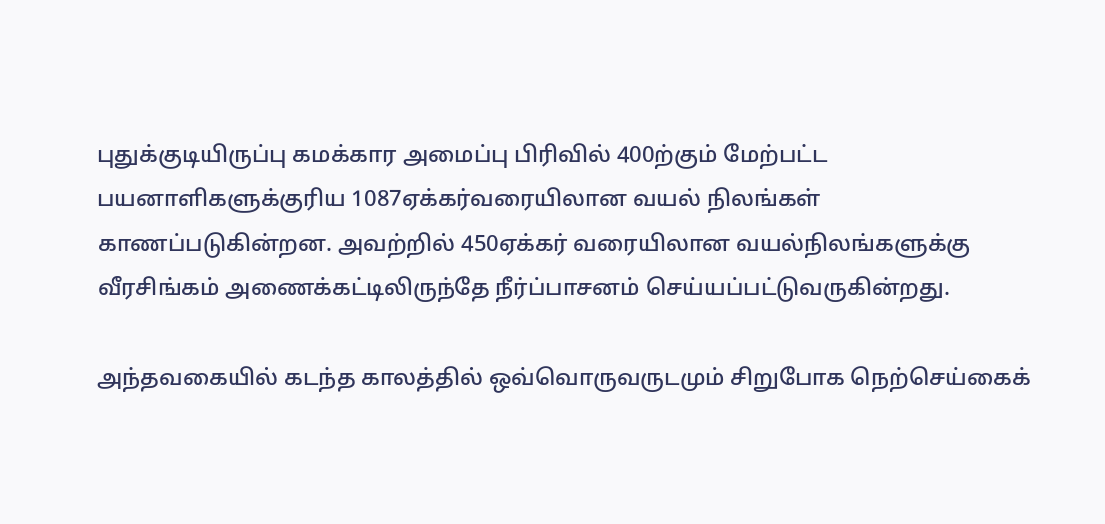புதுக்குடியிருப்பு கமக்கார அமைப்பு பிரிவில் 400ற்கும் மேற்பட்ட பயனாளிகளுக்குரிய 1087ஏக்கர்வரையிலான வயல் நிலங்கள் காணப்படுகின்றன. அவற்றில் 450ஏக்கர் வரையிலான வயல்நிலங்களுக்கு வீரசிங்கம் அணைக்கட்டிலிருந்தே நீர்ப்பாசனம் செய்யப்பட்டுவருகின்றது.

அந்தவகையில் கடந்த காலத்தில் ஒவ்வொருவருடமும் சிறுபோக நெற்செய்கைக்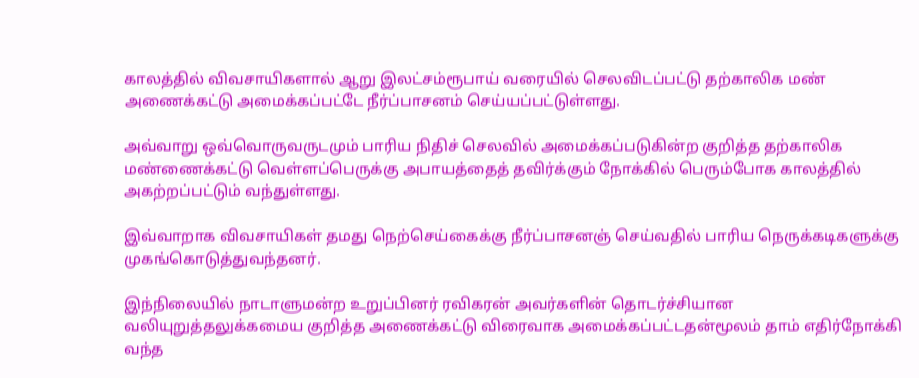காலத்தில் விவசாயிகளால் ஆறு இலட்சம்ரூபாய் வரையில் செலவிடப்பட்டு தற்காலிக மண் அணைக்கட்டு அமைக்கப்பட்டே நீர்ப்பாசனம் செய்யப்பட்டுள்ளது.

அவ்வாறு ஒவ்வொருவருடமும் பாரிய நிதிச் செலவில் அமைக்கப்படுகின்ற குறித்த தற்காலிக மண்ணைக்கட்டு வெள்ளப்பெருக்கு அபாயத்தைத் தவிர்க்கும் நோக்கில் பெரும்போக காலத்தில் அகற்றப்பட்டும் வந்துள்ளது.

இவ்வாறாக விவசாயிகள் தமது நெற்செய்கைக்கு நீர்ப்பாசனஞ் செய்வதில் பாரிய நெருக்கடிகளுக்கு முகங்கொடுத்துவந்தனர்.

இந்நிலையில் நாடாளுமன்ற உறுப்பினர் ரவிகரன் அவர்களின் தொடர்ச்சியான வலியுறுத்தலுக்கமைய குறித்த அணைக்கட்டு விரைவாக அமைக்கப்பட்டதன்மூலம் தாம் எதிர்நோக்கி வந்த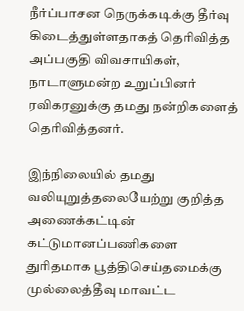நீர்ப்பாசன நெருக்கடிக்கு தீர்வு கிடைத்துள்ளதாகத் தெரிவித்த அப்பகுதி விவசாயிகள், நாடாளுமன்ற உறுப்பினர் ரவிகரனுக்கு தமது நன்றிகளைத் தெரிவித்தனர்.

இந்நிலையில் தமது வலியுறுத்தலையேற்று குறித்த அணைக்கட்டின் கட்டுமானப்பணிகளை துரிதமாக பூத்திசெய்தமைக்கு முல்லைத்தீவு மாவட்ட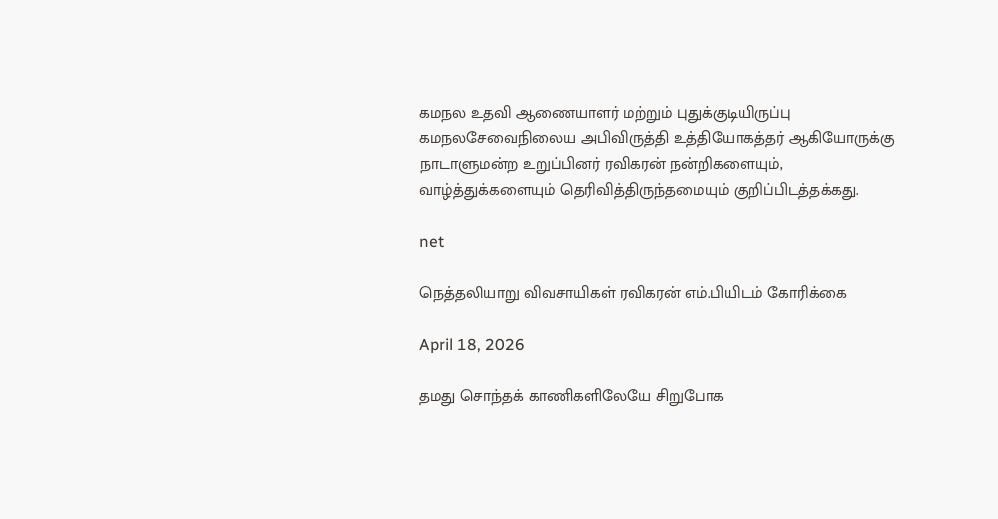கமநல உதவி ஆணையாளர் மற்றும் புதுக்குடியிருப்பு கமநலசேவைநிலைய அபிவிருத்தி உத்தியோகத்தர் ஆகியோருக்கு நாடாளுமன்ற உறுப்பினர் ரவிகரன் நன்றிகளையும், வாழ்த்துக்களையும் தெரிவித்திருந்தமையும் குறிப்பிடத்தக்கது.

net

நெத்தலியாறு விவசாயிகள் ரவிகரன் எம்.பியிடம் கோரிக்கை

April 18, 2026

தமது சொந்தக் காணிகளிலேயே சிறுபோக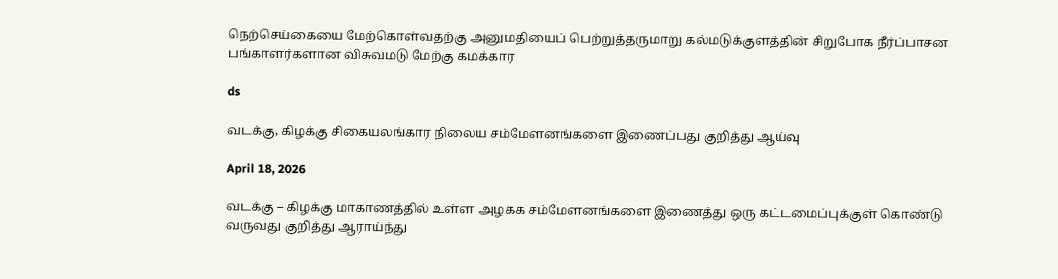நெற்செய்கையை மேற்கொள்வதற்கு அனுமதியைப் பெற்றுத்தருமாறு கல்மடுக்குளத்தின் சிறுபோக நீர்ப்பாசன பங்காளர்களான விசுவமடு மேற்கு கமக்கார

ds

வடக்கு, கிழக்கு சிகையலங்கார நிலைய சம்மேளனங்களை இணைப்பது குறித்து ஆய்வு

April 18, 2026

வடக்கு – கிழக்கு மாகாணத்தில் உள்ள அழகக சம்மேளனங்களை இணைத்து ஒரு கட்டமைப்புக்குள் கொண்டு வருவது குறித்து ஆராய்ந்து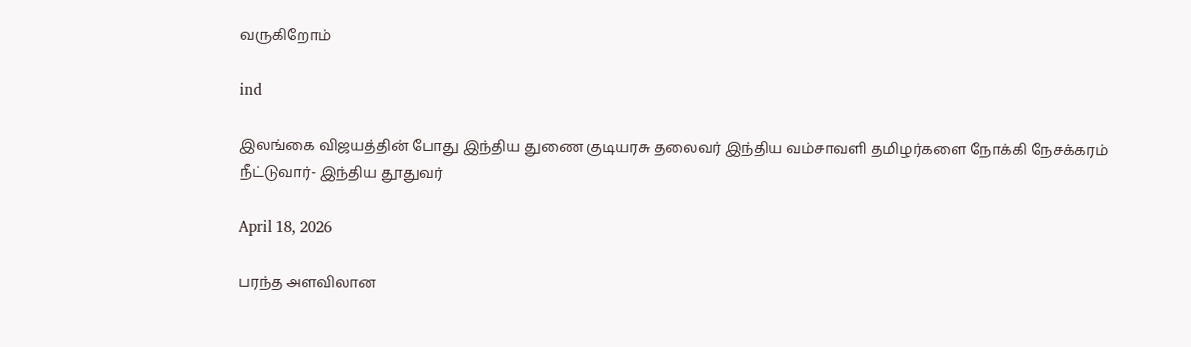வருகிறோம்

ind

இலங்கை விஜயத்தின் போது இந்திய துணை குடியரசு தலைவர் இந்திய வம்சாவளி தமிழர்களை நோக்கி நேசக்கரம் நீட்டுவார்- இந்திய தூதுவர்

April 18, 2026

பரந்த அளவிலான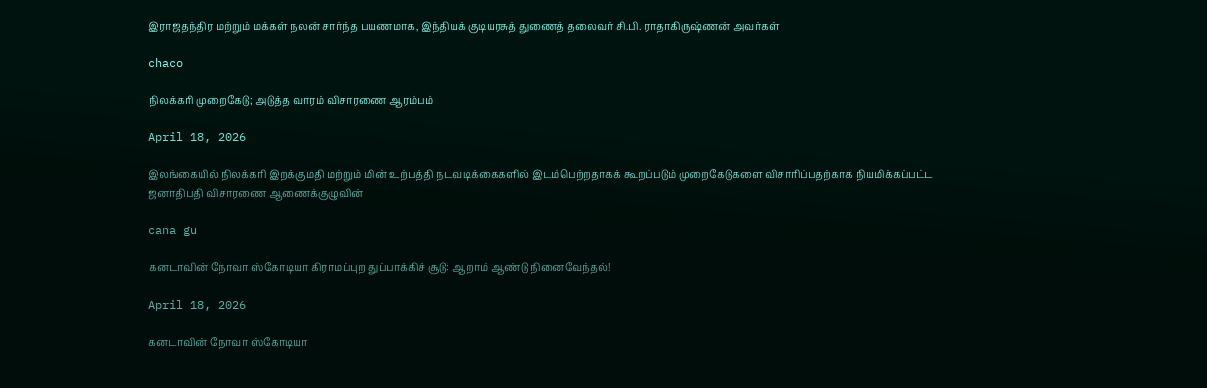இராஜதந்திர மற்றும் மக்கள் நலன் சார்ந்த பயணமாக, இந்தியக் குடியரசுத் துணைத் தலைவர் சி.பி. ராதாகிருஷ்ணன் அவர்கள்

chaco

நிலக்கரி முறைகேடு; அடுத்த வாரம் விசாரணை ஆரம்பம்

April 18, 2026

இலங்கையில் நிலக்கரி இறக்குமதி மற்றும் மின் உற்பத்தி நடவடிக்கைகளில் இடம்பெற்றதாகக் கூறப்படும் முறைகேடுகளை விசாரிப்பதற்காக நியமிக்கப்பட்ட ஜனாதிபதி விசாரணை ஆணைக்குழுவின்

cana gu

கனடாவின் நோவா ஸ்கோடியா கிராமப்புற துப்பாக்கிச் சூடு: ஆறாம் ஆண்டு நினைவேந்தல்!

April 18, 2026

கனடாவின் நோவா ஸ்கோடியா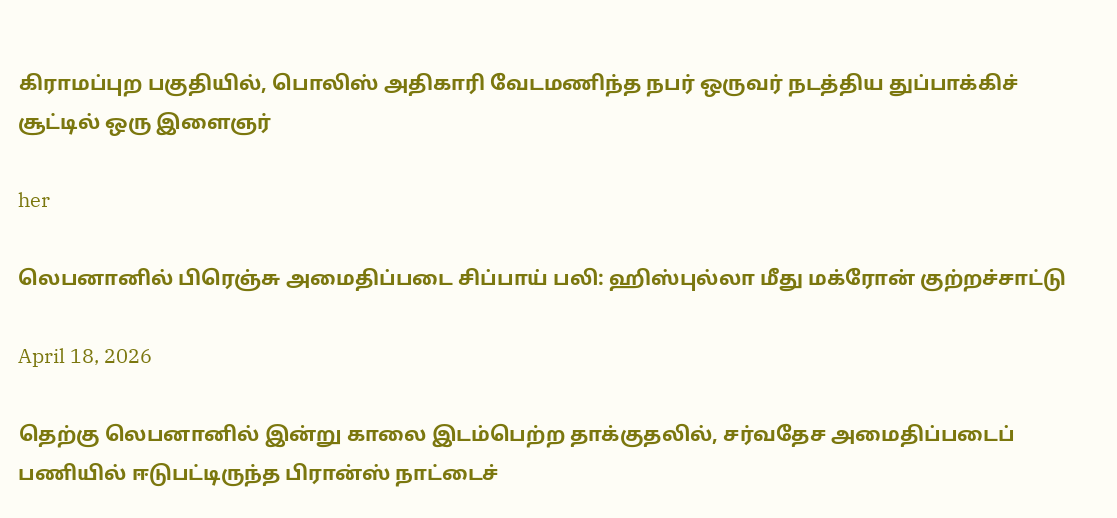கிராமப்புற பகுதியில், பொலிஸ் அதிகாரி வேடமணிந்த நபர் ஒருவர் நடத்திய துப்பாக்கிச் சூட்டில் ஒரு இளைஞர்

her

லெபனானில் பிரெஞ்சு அமைதிப்படை சிப்பாய் பலி: ஹிஸ்புல்லா மீது மக்ரோன் குற்றச்சாட்டு

April 18, 2026

தெற்கு லெபனானில் இன்று காலை இடம்பெற்ற தாக்குதலில், சர்வதேச அமைதிப்படைப் பணியில் ஈடுபட்டிருந்த பிரான்ஸ் நாட்டைச்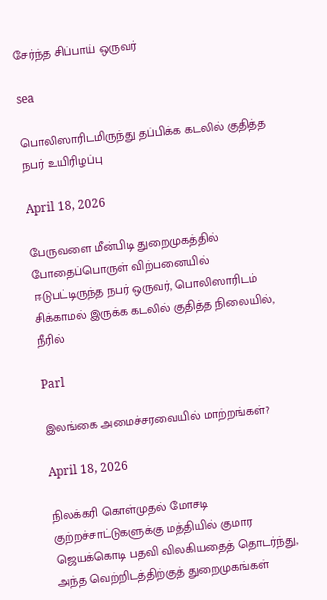சேர்ந்த சிப்பாய் ஒருவர்

sea

பொலிஸாரிடமிருந்து தப்பிக்க கடலில் குதித்த நபர் உயிரிழப்பு

April 18, 2026

பேருவளை மீன்பிடி துறைமுகத்தில் போதைப்பொருள் விற்பனையில் ஈடுபட்டிருந்த நபர் ஒருவர், பொலிஸாரிடம் சிக்காமல் இருக்க கடலில் குதித்த நிலையில், நீரில்

Parl

இலங்கை அமைச்சரவையில் மாற்றங்கள்?

April 18, 2026

நிலக்கரி கொள்முதல் மோசடி குற்றச்சாட்டுகளுக்கு மத்தியில் குமார ஜெயக்கொடி பதவி விலகியதைத் தொடர்ந்து, அந்த வெற்றிடத்திற்குத் துறைமுகங்கள்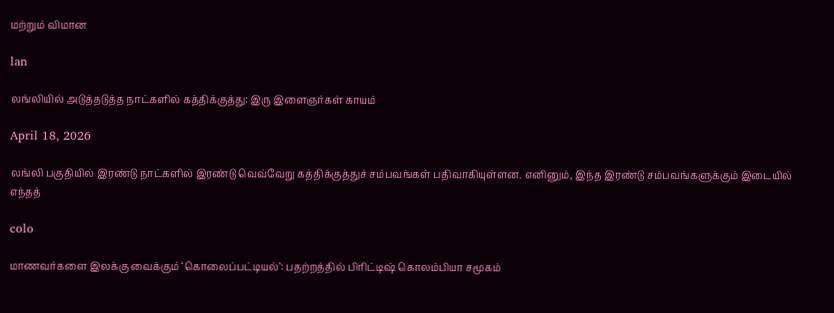மற்றும் விமான

lan

லங்லியில் அடுத்தடுத்த நாட்களில் கத்திக்குத்து: இரு இளைஞர்கள் காயம்

April 18, 2026

லங்லி பகுதியில் இரண்டு நாட்களில் இரண்டு வெவ்வேறு கத்திக்குத்துச் சம்பவங்கள் பதிவாகியுள்ளன. எனினும், இந்த இரண்டு சம்பவங்களுக்கும் இடையில் எந்தத்

colo

மாணவர்களை இலக்கு வைக்கும் ‘கொலைப்பட்டியல்’: பதற்றத்தில் பிரிட்டிஷ் கொலம்பியா சமூகம்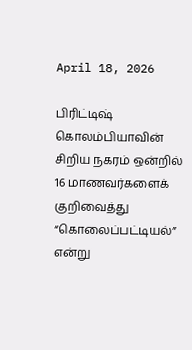April 18, 2026

பிரிட்டிஷ் கொலம்பியாவின் சிறிய நகரம் ஒன்றில் 16 மாணவர்களைக் குறிவைத்து “கொலைப்பட்டியல்” என்று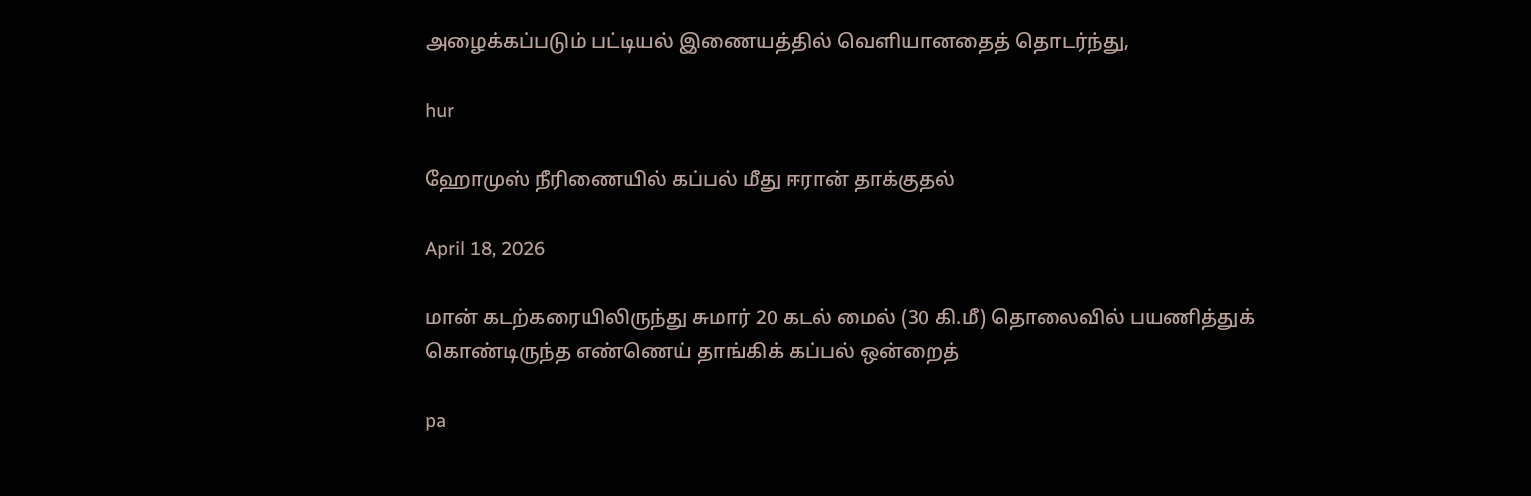அழைக்கப்படும் பட்டியல் இணையத்தில் வெளியானதைத் தொடர்ந்து,

hur

ஹோமுஸ் நீரிணையில் கப்பல் மீது ஈரான் தாக்குதல்

April 18, 2026

மான் கடற்கரையிலிருந்து சுமார் 20 கடல் மைல் (30 கி.மீ) தொலைவில் பயணித்துக் கொண்டிருந்த எண்ணெய் தாங்கிக் கப்பல் ஒன்றைத்

pa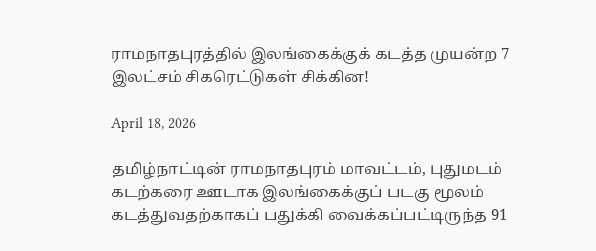ராமநாதபுரத்தில் இலங்கைக்குக் கடத்த முயன்ற 7 இலட்சம் சிகரெட்டுகள் சிக்கின!

April 18, 2026

தமிழ்நாட்டின் ராமநாதபுரம் மாவட்டம், புதுமடம் கடற்கரை ஊடாக இலங்கைக்குப் படகு மூலம் கடத்துவதற்காகப் பதுக்கி வைக்கப்பட்டிருந்த 91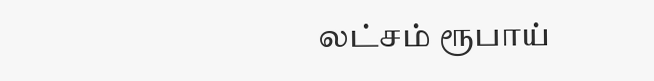லட்சம் ரூபாய்